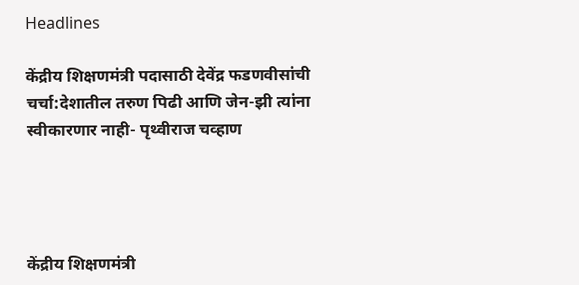Headlines

केंद्रीय शिक्षणमंत्री पदासाठी देवेंद्र फडणवीसांची चर्चा:देशातील तरुण पिढी आणि जेन-झी त्यांना स्वीकारणार नाही- पृथ्वीराज चव्हाण




केंद्रीय शिक्षणमंत्री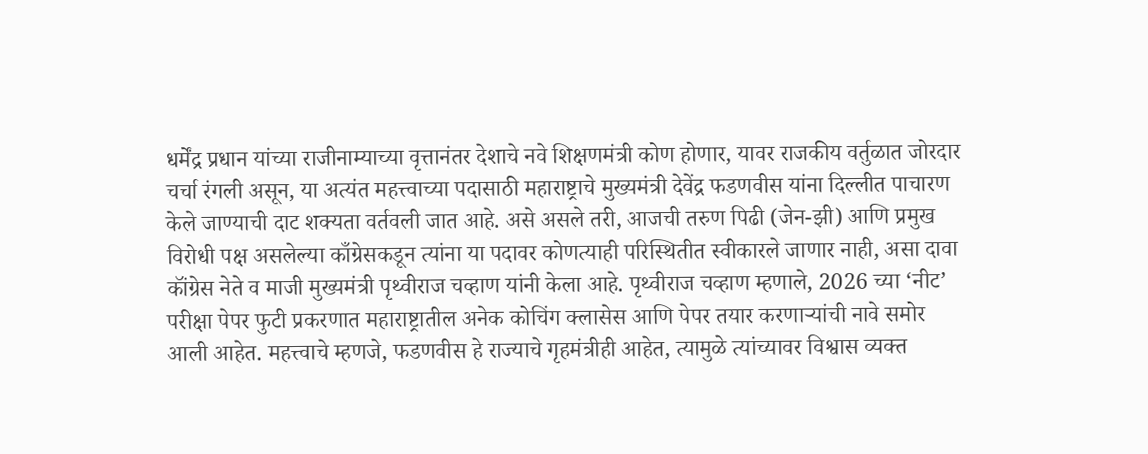धर्मेंद्र प्रधान यांच्या राजीनाम्याच्या वृत्तानंतर देशाचे नवे शिक्षणमंत्री कोण होणार, यावर राजकीय वर्तुळात जोरदार चर्चा रंगली असून, या अत्यंत महत्त्वाच्या पदासाठी महाराष्ट्राचे मुख्यमंत्री देवेंद्र फडणवीस यांना दिल्लीत पाचारण केले जाण्याची दाट शक्यता वर्तवली जात आहे. असे असले तरी, आजची तरुण पिढी (जेन-झी) आणि प्रमुख विरोधी पक्ष असलेल्या काँग्रेसकडून त्यांना या पदावर कोणत्याही परिस्थितीत स्वीकारले जाणार नाही, असा दावा कॉंग्रेस नेते व माजी मुख्यमंत्री पृथ्वीराज चव्हाण यांनी केला आहे. पृथ्वीराज चव्हाण म्हणाले, 2026 च्या ‘नीट’ परीक्षा पेपर फुटी प्रकरणात महाराष्ट्रातील अनेक कोचिंग क्लासेस आणि पेपर तयार करणाऱ्यांची नावे समोर आली आहेत. महत्त्वाचे म्हणजे, फडणवीस हे राज्याचे गृहमंत्रीही आहेत, त्यामुळे त्यांच्यावर विश्वास व्यक्त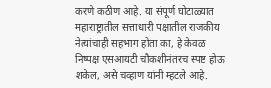करणे कठीण आहे. या संपूर्ण घोटाळ्यात महाराष्ट्रातील सत्ताधारी पक्षातील राजकीय नेत्यांचाही सहभाग होता का, हे केवळ निष्पक्ष एसआयटी चौकशीनंतरच स्पष्ट होऊ शकेल, असे चव्हाण यांनी म्हटले आहे.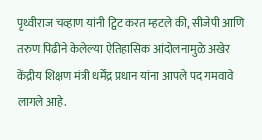पृथ्वीराज चव्हाण यांनी ट्विट करत म्हटले की, सीजेपी आणि तरुण पिढीने केलेल्या ऐतिहासिक आंदोलनामुळे अखेर केंद्रीय शिक्षण मंत्री धर्मेंद्र प्रधान यांना आपले पद गमवावे लागले आहे.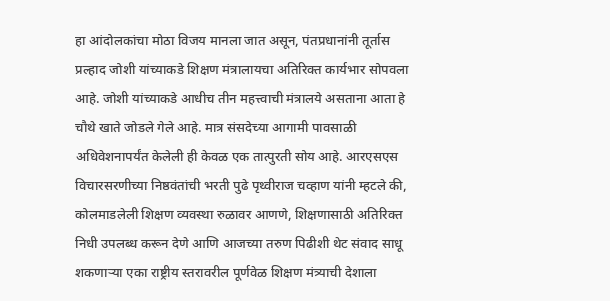हा आंदोलकांचा मोठा विजय मानला जात असून, पंतप्रधानांनी तूर्तास प्रल्हाद जोशी यांच्याकडे शिक्षण मंत्रालायचा अतिरिक्त कार्यभार सोपवला आहे. जोशी यांच्याकडे आधीच तीन महत्त्वाची मंत्रालये असताना आता हे चौथे खाते जोडले गेले आहे. मात्र संसदेच्या आगामी पावसाळी अधिवेशनापर्यंत केलेली ही केवळ एक तात्पुरती सोय आहे. आरएसएस विचारसरणीच्या निष्ठवंतांची भरती पुढे पृथ्वीराज चव्हाण यांनी म्हटले की, कोलमाडलेली शिक्षण व्यवस्था रुळावर आणणे, शिक्षणासाठी अतिरिक्त निधी उपलब्ध करून देणे आणि आजच्या तरुण पिढीशी थेट संवाद साधू शकणाऱ्या एका राष्ट्रीय स्तरावरील पूर्णवेळ शिक्षण मंत्र्याची देशाला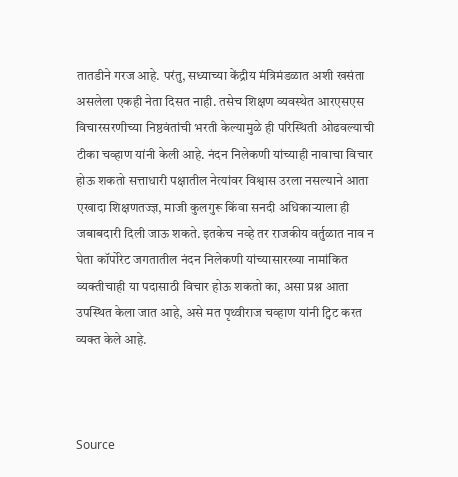तातडीने गरज आहे. परंतु, सध्याच्या केंद्रीय मंत्रिमंडळात अशी खसंता असलेला एकही नेता दिसत नाही. तसेच शिक्षण व्यवस्थेत आरएसएस विचारसरणीच्या निष्ठवंतांची भरती केल्यामुळे ही परिस्थिती ओढवल्याची टीका चव्हाण यांनी केली आहे. नंदन निलेकणी यांच्याही नावाचा विचार होऊ शकतो सत्ताधारी पक्षातील नेत्यांवर विश्वास उरला नसल्याने आता एखादा शिक्षणतज्ज्ञ, माजी कुलगुरू किंवा सनदी अधिकाऱ्याला ही जबाबदारी दिली जाऊ शकते. इतकेच नव्हे तर राजकीय वर्तुळात नाव न घेता कॉर्पोरेट जगतातील नंदन निलेकणी यांच्यासारख्या नामांकित व्यक्तीचाही या पदासाठी विचार होऊ शकतो का, असा प्रश्न आता उपस्थित केला जात आहे, असे मत पृथ्वीराज चव्हाण यांनी ट्विट करत व्यक्त केले आहे.



Source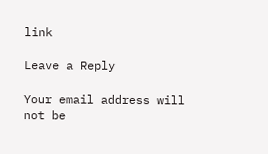link

Leave a Reply

Your email address will not be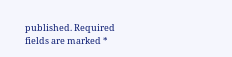published. Required fields are marked *